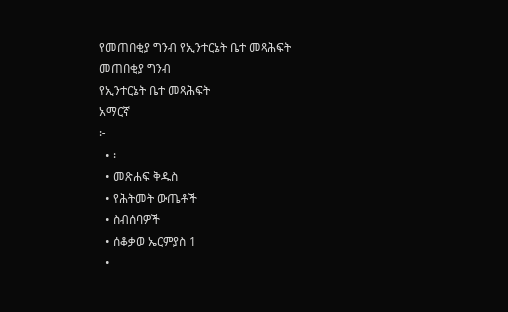የመጠበቂያ ግንብ የኢንተርኔት ቤተ መጻሕፍት
መጠበቂያ ግንብ
የኢንተርኔት ቤተ መጻሕፍት
አማርኛ
፦
  • ፡
  • መጽሐፍ ቅዱስ
  • የሕትመት ውጤቶች
  • ስብሰባዎች
  • ሰቆቃወ ኤርምያስ 1
  •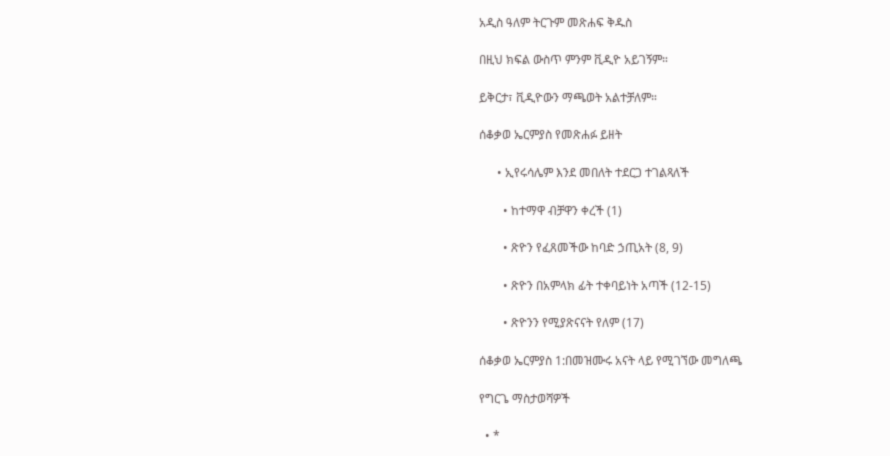አዲስ ዓለም ትርጉም መጽሐፍ ቅዱስ

በዚህ ክፍል ውስጥ ምንም ቪዲዮ አይገኝም።

ይቅርታ፣ ቪዲዮውን ማጫወት አልተቻለም።

ሰቆቃወ ኤርምያስ የመጽሐፉ ይዘት

      • ኢየሩሳሌም እንደ መበለት ተደርጋ ተገልጻለች

        • ከተማዋ ብቻዋን ቀረች (1)

        • ጽዮን የፈጸመችው ከባድ ኃጢአት (8, 9)

        • ጽዮን በአምላክ ፊት ተቀባይነት አጣች (12-15)

        • ጽዮንን የሚያጽናናት የለም (17)

ሰቆቃወ ኤርምያስ 1:በመዝሙሩ አናት ላይ የሚገኘው መግለጫ

የግርጌ ማስታወሻዎች

  • *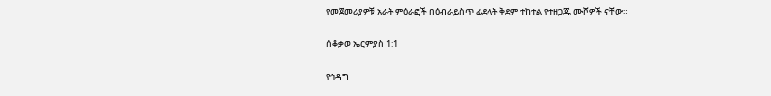የመጀመሪያዎቹ አራት ምዕራፎች በዕብራይስጥ ፊደላት ቅደም ተከተል የተዘጋጁ ሙሾዎች ናቸው።

ሰቆቃወ ኤርምያስ 1:1

የኅዳግ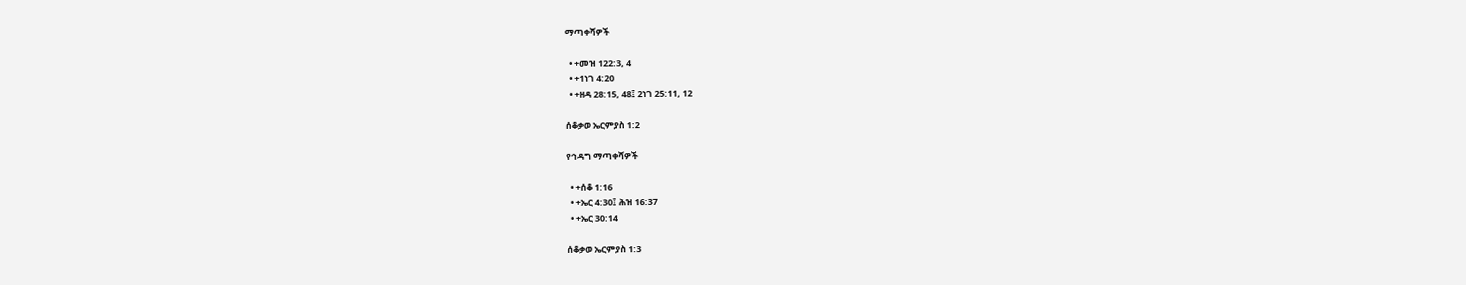ማጣቀሻዎች

  • +መዝ 122:3, 4
  • +1ነገ 4:20
  • +ዘዳ 28:15, 48፤ 2ነገ 25:11, 12

ሰቆቃወ ኤርምያስ 1:2

የኅዳግ ማጣቀሻዎች

  • +ሰቆ 1:16
  • +ኤር 4:30፤ ሕዝ 16:37
  • +ኤር 30:14

ሰቆቃወ ኤርምያስ 1:3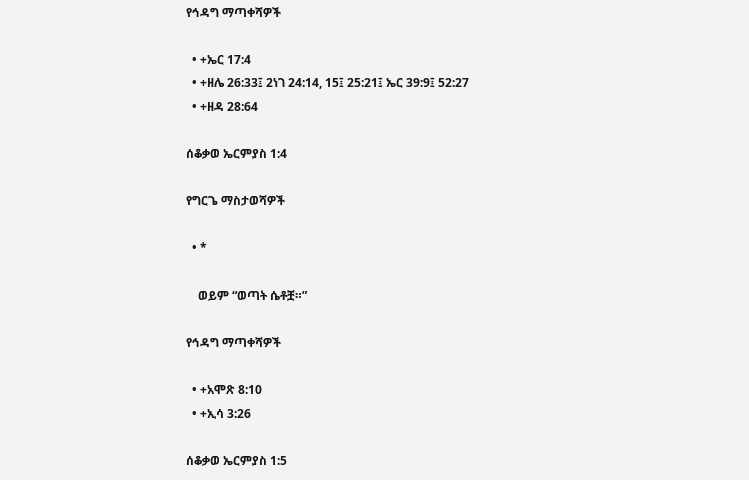የኅዳግ ማጣቀሻዎች

  • +ኤር 17:4
  • +ዘሌ 26:33፤ 2ነገ 24:14, 15፤ 25:21፤ ኤር 39:9፤ 52:27
  • +ዘዳ 28:64

ሰቆቃወ ኤርምያስ 1:4

የግርጌ ማስታወሻዎች

  • *

    ወይም “ወጣት ሴቶቿ።”

የኅዳግ ማጣቀሻዎች

  • +አሞጽ 8:10
  • +ኢሳ 3:26

ሰቆቃወ ኤርምያስ 1:5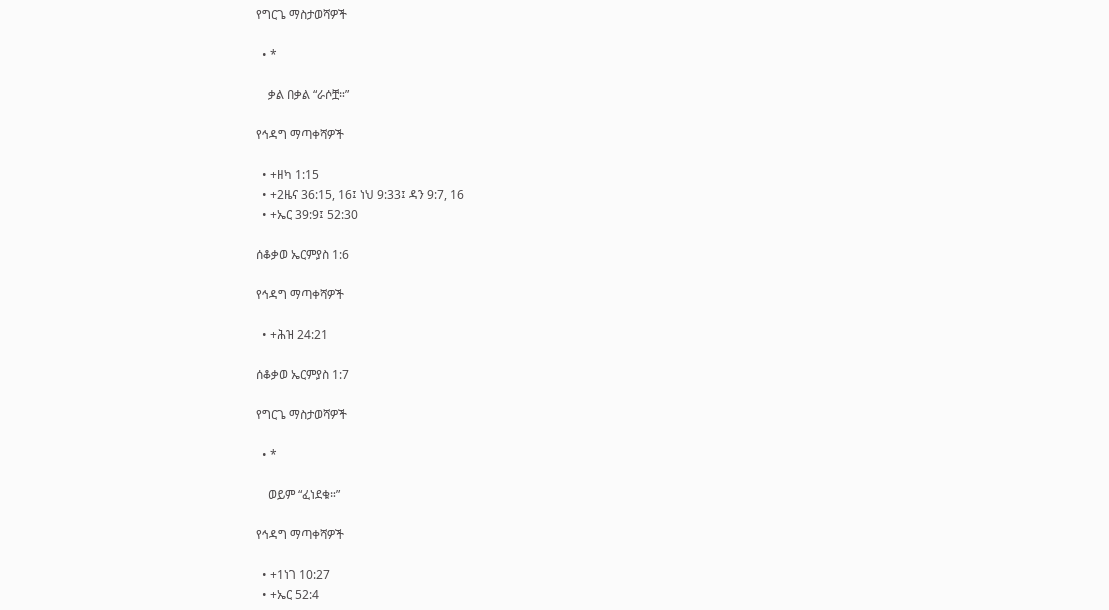የግርጌ ማስታወሻዎች

  • *

    ቃል በቃል “ራሶቿ።”

የኅዳግ ማጣቀሻዎች

  • +ዘካ 1:15
  • +2ዜና 36:15, 16፤ ነህ 9:33፤ ዳን 9:7, 16
  • +ኤር 39:9፤ 52:30

ሰቆቃወ ኤርምያስ 1:6

የኅዳግ ማጣቀሻዎች

  • +ሕዝ 24:21

ሰቆቃወ ኤርምያስ 1:7

የግርጌ ማስታወሻዎች

  • *

    ወይም “ፈነደቁ።”

የኅዳግ ማጣቀሻዎች

  • +1ነገ 10:27
  • +ኤር 52:4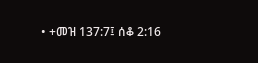• +መዝ 137:7፤ ሰቆ 2:16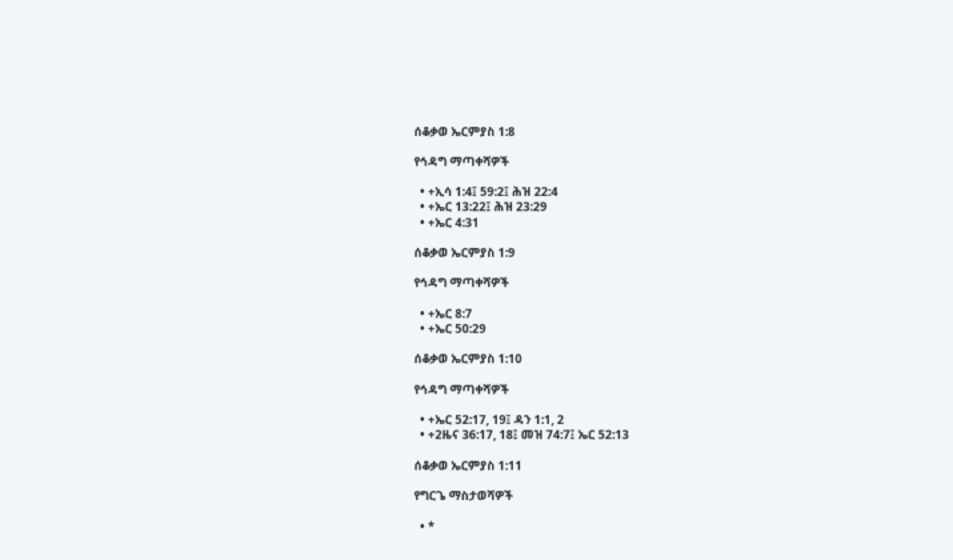ሰቆቃወ ኤርምያስ 1:8

የኅዳግ ማጣቀሻዎች

  • +ኢሳ 1:4፤ 59:2፤ ሕዝ 22:4
  • +ኤር 13:22፤ ሕዝ 23:29
  • +ኤር 4:31

ሰቆቃወ ኤርምያስ 1:9

የኅዳግ ማጣቀሻዎች

  • +ኤር 8:7
  • +ኤር 50:29

ሰቆቃወ ኤርምያስ 1:10

የኅዳግ ማጣቀሻዎች

  • +ኤር 52:17, 19፤ ዳን 1:1, 2
  • +2ዜና 36:17, 18፤ መዝ 74:7፤ ኤር 52:13

ሰቆቃወ ኤርምያስ 1:11

የግርጌ ማስታወሻዎች

  • *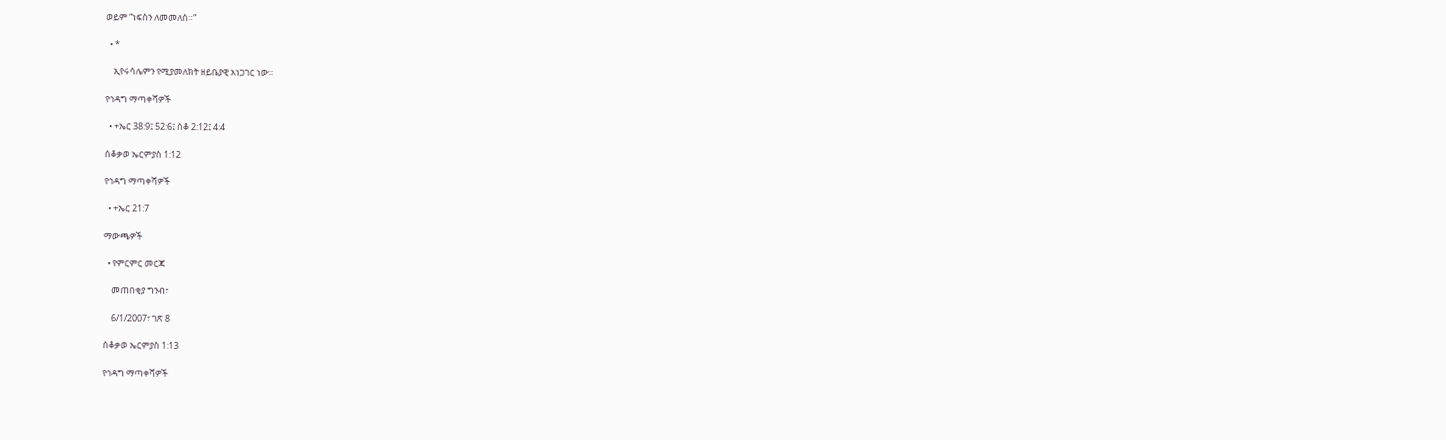ወይም “ነፍስን ለመመለስ።”

  • *

    ኢየሩሳሌምን የሚያመለክት ዘይቤያዊ አነጋገር ነው።

የኅዳግ ማጣቀሻዎች

  • +ኤር 38:9፤ 52:6፤ ሰቆ 2:12፤ 4:4

ሰቆቃወ ኤርምያስ 1:12

የኅዳግ ማጣቀሻዎች

  • +ኤር 21:7

ማውጫዎች

  • የምርምር መርጃ

    መጠበቂያ ግንብ፣

    6/1/2007፣ ገጽ 8

ሰቆቃወ ኤርምያስ 1:13

የኅዳግ ማጣቀሻዎች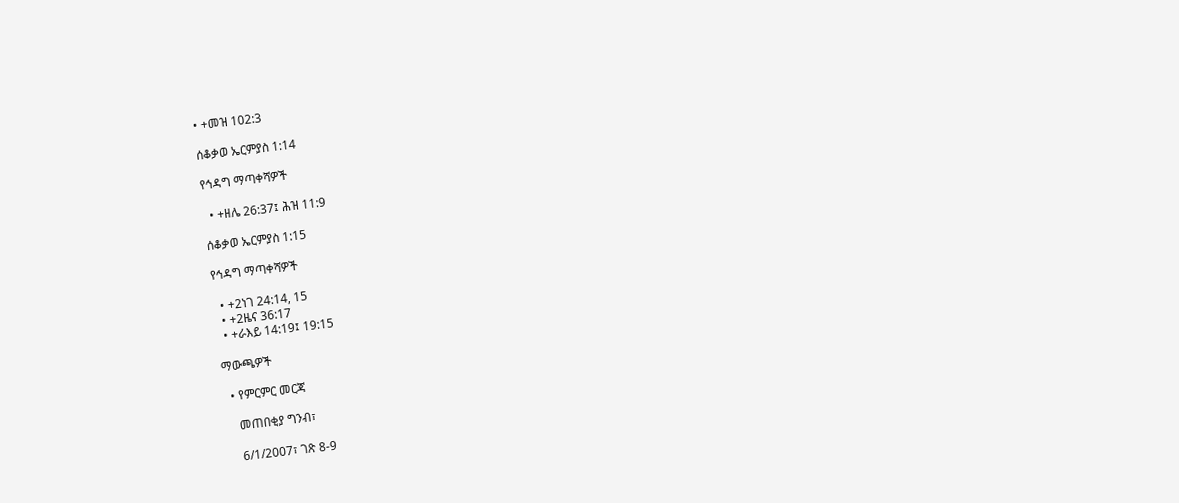• +መዝ 102:3

ሰቆቃወ ኤርምያስ 1:14

የኅዳግ ማጣቀሻዎች

  • +ዘሌ 26:37፤ ሕዝ 11:9

ሰቆቃወ ኤርምያስ 1:15

የኅዳግ ማጣቀሻዎች

  • +2ነገ 24:14, 15
  • +2ዜና 36:17
  • +ራእይ 14:19፤ 19:15

ማውጫዎች

  • የምርምር መርጃ

    መጠበቂያ ግንብ፣

    6/1/2007፣ ገጽ 8-9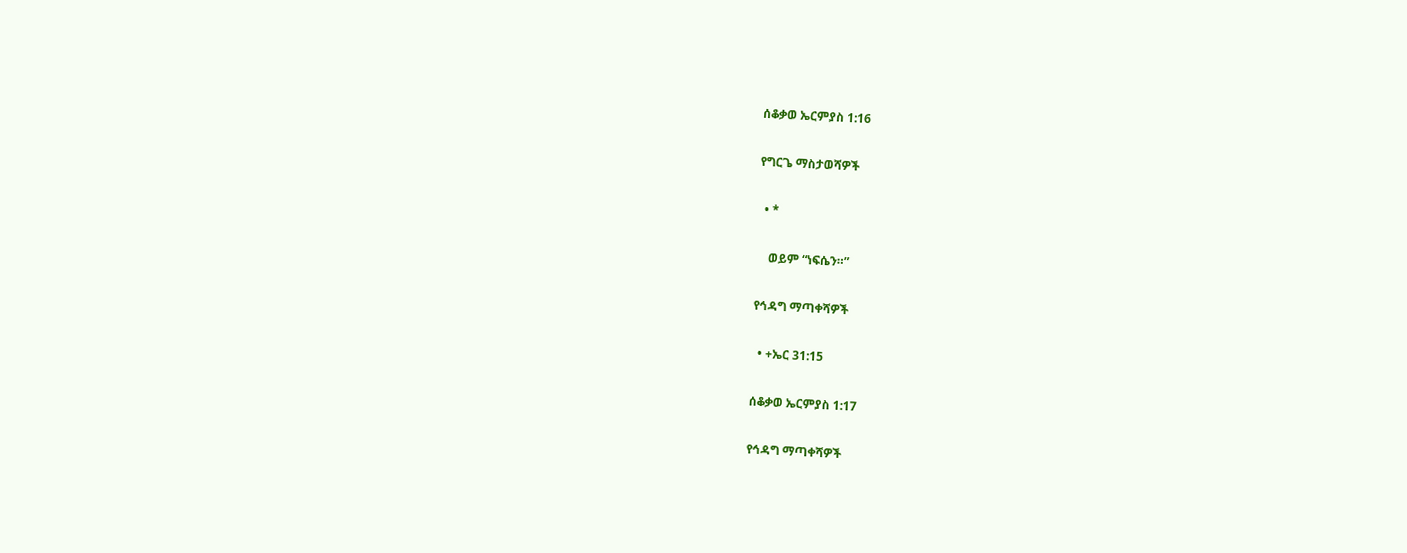ሰቆቃወ ኤርምያስ 1:16

የግርጌ ማስታወሻዎች

  • *

    ወይም “ነፍሴን።”

የኅዳግ ማጣቀሻዎች

  • +ኤር 31:15

ሰቆቃወ ኤርምያስ 1:17

የኅዳግ ማጣቀሻዎች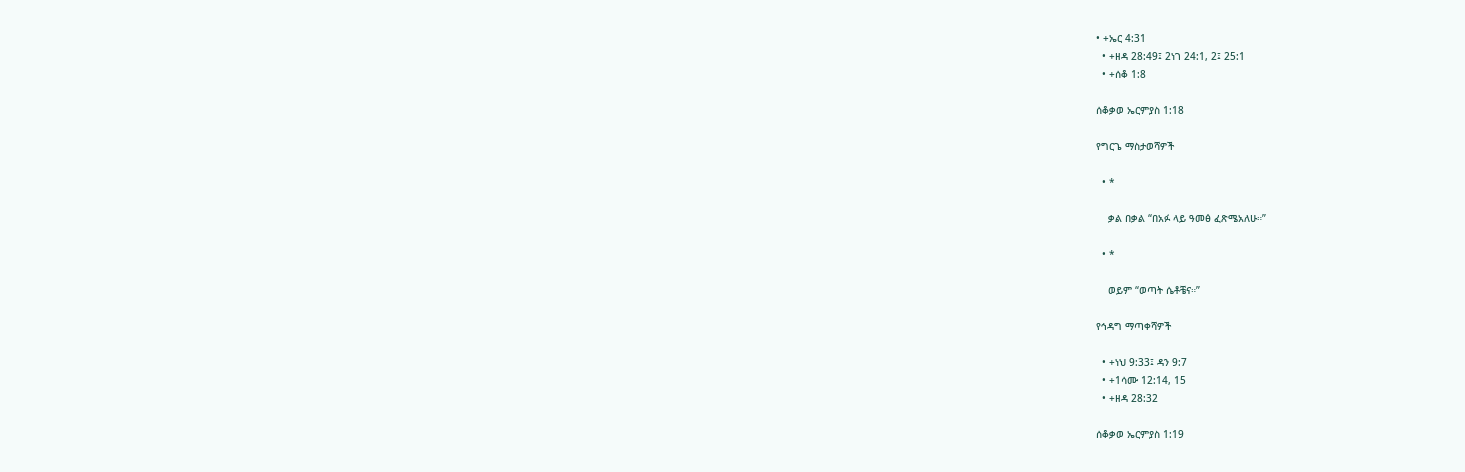• +ኤር 4:31
  • +ዘዳ 28:49፤ 2ነገ 24:1, 2፤ 25:1
  • +ሰቆ 1:8

ሰቆቃወ ኤርምያስ 1:18

የግርጌ ማስታወሻዎች

  • *

    ቃል በቃል “በአፉ ላይ ዓመፅ ፈጽሜአለሁ።”

  • *

    ወይም “ወጣት ሴቶቼና።”

የኅዳግ ማጣቀሻዎች

  • +ነህ 9:33፤ ዳን 9:7
  • +1ሳሙ 12:14, 15
  • +ዘዳ 28:32

ሰቆቃወ ኤርምያስ 1:19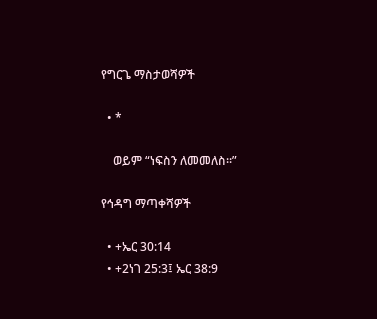የግርጌ ማስታወሻዎች

  • *

    ወይም “ነፍስን ለመመለስ።”

የኅዳግ ማጣቀሻዎች

  • +ኤር 30:14
  • +2ነገ 25:3፤ ኤር 38:9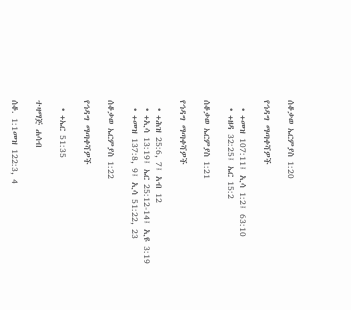ሰቆቃወ ኤርምያስ 1:20

የኅዳግ ማጣቀሻዎች

  • +መዝ 107:11፤ ኢሳ 1:2፤ 63:10
  • +ዘዳ 32:25፤ ኤር 15:2

ሰቆቃወ ኤርምያስ 1:21

የኅዳግ ማጣቀሻዎች

  • +ሕዝ 25:6, 7፤ አብ 12
  • +ኢሳ 13:19፤ ኤር 25:12-14፤ ኢዩ 3:19
  • +መዝ 137:8, 9፤ ኢሳ 51:22, 23

ሰቆቃወ ኤርምያስ 1:22

የኅዳግ ማጣቀሻዎች

  • +ኤር 51:35

ተዛማጅ ሐሳብ

ሰቆ. 1:1መዝ 122:3, 4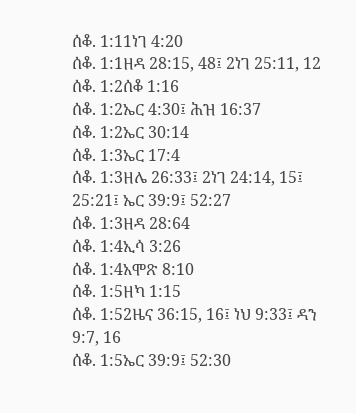ሰቆ. 1:11ነገ 4:20
ሰቆ. 1:1ዘዳ 28:15, 48፤ 2ነገ 25:11, 12
ሰቆ. 1:2ሰቆ 1:16
ሰቆ. 1:2ኤር 4:30፤ ሕዝ 16:37
ሰቆ. 1:2ኤር 30:14
ሰቆ. 1:3ኤር 17:4
ሰቆ. 1:3ዘሌ 26:33፤ 2ነገ 24:14, 15፤ 25:21፤ ኤር 39:9፤ 52:27
ሰቆ. 1:3ዘዳ 28:64
ሰቆ. 1:4ኢሳ 3:26
ሰቆ. 1:4አሞጽ 8:10
ሰቆ. 1:5ዘካ 1:15
ሰቆ. 1:52ዜና 36:15, 16፤ ነህ 9:33፤ ዳን 9:7, 16
ሰቆ. 1:5ኤር 39:9፤ 52:30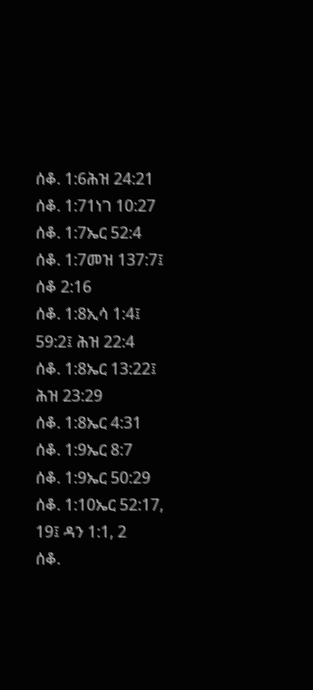ሰቆ. 1:6ሕዝ 24:21
ሰቆ. 1:71ነገ 10:27
ሰቆ. 1:7ኤር 52:4
ሰቆ. 1:7መዝ 137:7፤ ሰቆ 2:16
ሰቆ. 1:8ኢሳ 1:4፤ 59:2፤ ሕዝ 22:4
ሰቆ. 1:8ኤር 13:22፤ ሕዝ 23:29
ሰቆ. 1:8ኤር 4:31
ሰቆ. 1:9ኤር 8:7
ሰቆ. 1:9ኤር 50:29
ሰቆ. 1:10ኤር 52:17, 19፤ ዳን 1:1, 2
ሰቆ.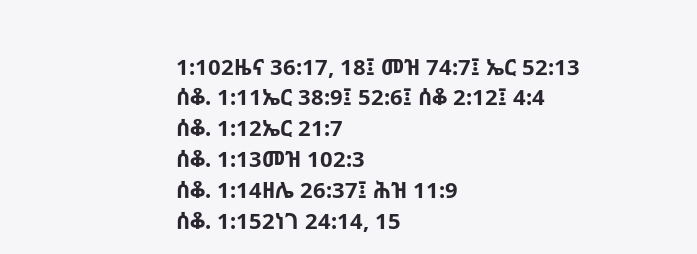1:102ዜና 36:17, 18፤ መዝ 74:7፤ ኤር 52:13
ሰቆ. 1:11ኤር 38:9፤ 52:6፤ ሰቆ 2:12፤ 4:4
ሰቆ. 1:12ኤር 21:7
ሰቆ. 1:13መዝ 102:3
ሰቆ. 1:14ዘሌ 26:37፤ ሕዝ 11:9
ሰቆ. 1:152ነገ 24:14, 15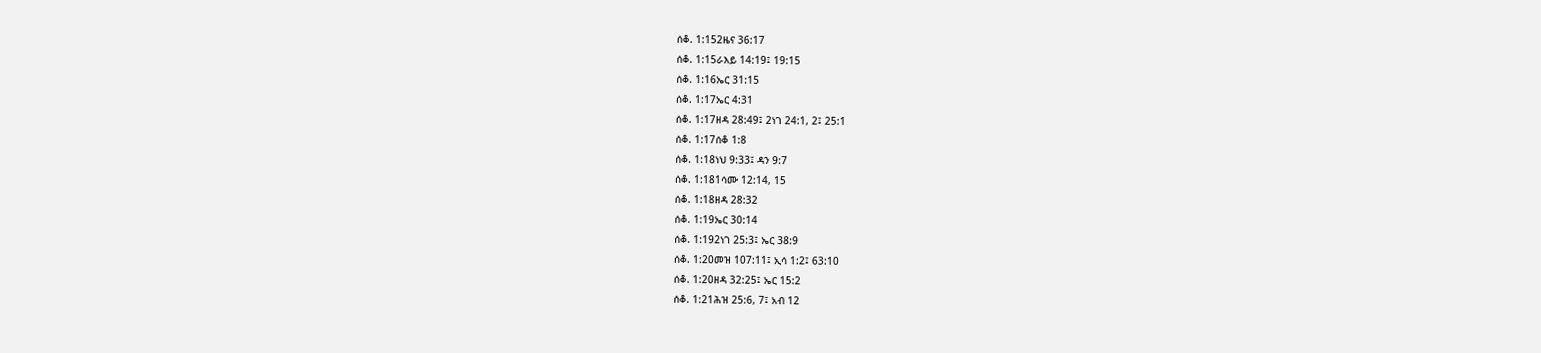ሰቆ. 1:152ዜና 36:17
ሰቆ. 1:15ራእይ 14:19፤ 19:15
ሰቆ. 1:16ኤር 31:15
ሰቆ. 1:17ኤር 4:31
ሰቆ. 1:17ዘዳ 28:49፤ 2ነገ 24:1, 2፤ 25:1
ሰቆ. 1:17ሰቆ 1:8
ሰቆ. 1:18ነህ 9:33፤ ዳን 9:7
ሰቆ. 1:181ሳሙ 12:14, 15
ሰቆ. 1:18ዘዳ 28:32
ሰቆ. 1:19ኤር 30:14
ሰቆ. 1:192ነገ 25:3፤ ኤር 38:9
ሰቆ. 1:20መዝ 107:11፤ ኢሳ 1:2፤ 63:10
ሰቆ. 1:20ዘዳ 32:25፤ ኤር 15:2
ሰቆ. 1:21ሕዝ 25:6, 7፤ አብ 12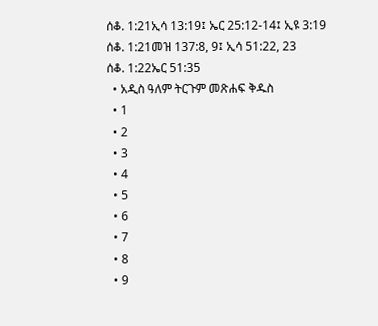ሰቆ. 1:21ኢሳ 13:19፤ ኤር 25:12-14፤ ኢዩ 3:19
ሰቆ. 1:21መዝ 137:8, 9፤ ኢሳ 51:22, 23
ሰቆ. 1:22ኤር 51:35
  • አዲስ ዓለም ትርጉም መጽሐፍ ቅዱስ
  • 1
  • 2
  • 3
  • 4
  • 5
  • 6
  • 7
  • 8
  • 9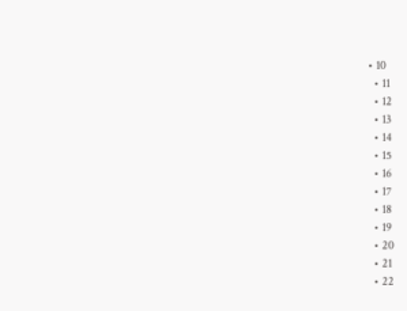• 10
  • 11
  • 12
  • 13
  • 14
  • 15
  • 16
  • 17
  • 18
  • 19
  • 20
  • 21
  • 22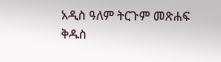አዲስ ዓለም ትርጉም መጽሐፍ ቅዱስ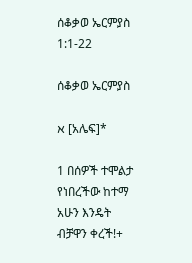ሰቆቃወ ኤርምያስ 1:1-22

ሰቆቃወ ኤርምያስ

א [አሌፍ]*

1 በሰዎች ተሞልታ የነበረችው ከተማ አሁን እንዴት ብቻዋን ቀረች!+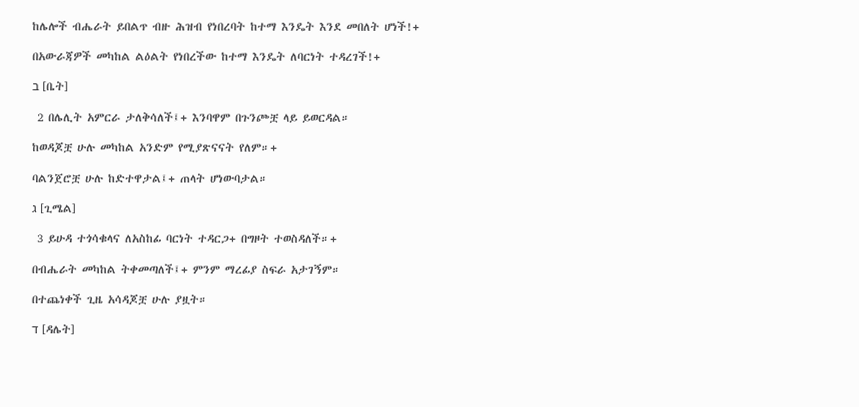ከሌሎች ብሔራት ይበልጥ ብዙ ሕዝብ የነበረባት ከተማ እንዴት እንደ መበለት ሆነች!+

በአውራጃዎች መካከል ልዕልት የነበረችው ከተማ እንዴት ለባርነት ተዳረገች!+

ב [ቤት]

 2 በሌሊት አምርራ ታለቅሳለች፤+ እንባዋም በጉንጮቿ ላይ ይወርዳል።

ከወዳጆቿ ሁሉ መካከል አንድም የሚያጽናናት የለም።+

ባልንጀሮቿ ሁሉ ከድተዋታል፤+ ጠላት ሆነውባታል።

ג [ጊሜል]

 3 ይሁዳ ተጎሳቁላና ለአስከፊ ባርነት ተዳርጋ+ በግዞት ተወስዳለች።+

በብሔራት መካከል ትቀመጣለች፤+ ምንም ማረፊያ ስፍራ አታገኝም።

በተጨነቀች ጊዜ አሳዳጆቿ ሁሉ ያዟት።

ד [ዳሌት]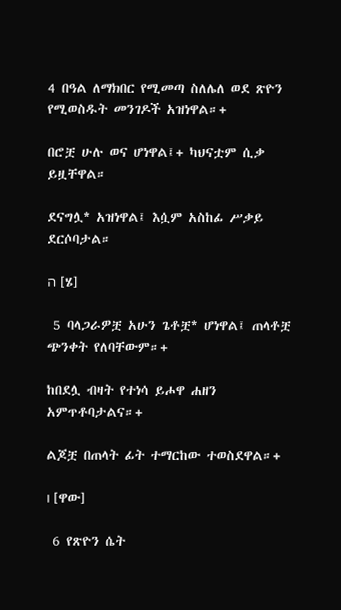4 በዓል ለማክበር የሚመጣ ስለሌለ ወደ ጽዮን የሚወስዱት መንገዶች አዝነዋል።+

በሮቿ ሁሉ ወና ሆነዋል፤+ ካህናቷም ሲቃ ይዟቸዋል።

ደናግሏ* አዝነዋል፤ እሷም አስከፊ ሥቃይ ደርሶባታል።

ה [ሄ]

 5 ባላጋራዎቿ አሁን ጌቶቿ* ሆነዋል፤ ጠላቶቿ ጭንቀት የለባቸውም።+

ከበደሏ ብዛት የተነሳ ይሖዋ ሐዘን አምጥቶባታልና።+

ልጆቿ በጠላት ፊት ተማርከው ተወስደዋል።+

ו [ዋው]

 6 የጽዮን ሴት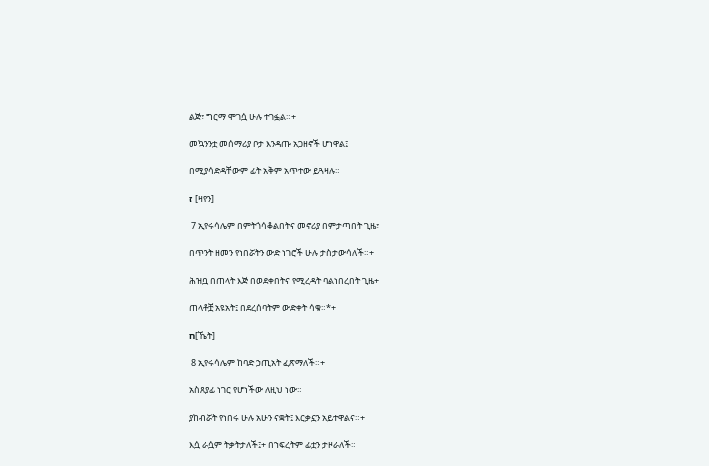ልጅ፣ ግርማ ሞገሷ ሁሉ ተገፏል።+

መኳንንቷ መሰማሪያ ቦታ እንዳጡ አጋዘኖች ሆነዋል፤

በሚያሳድዳቸውም ፊት አቅም አጥተው ይጓዛሉ።

ז [ዛየን]

 7 ኢየሩሳሌም በምትጎሳቆልበትና መኖሪያ በምታጣበት ጊዜ፣

በጥንት ዘመን የነበሯትን ውድ ነገሮች ሁሉ ታስታውሳለች።+

ሕዝቧ በጠላት እጅ በወደቀበትና የሚረዳት ባልነበረበት ጊዜ+

ጠላቶቿ አዩአት፤ በደረሰባትም ውድቀት ሳቁ።*+

ח[ኼት]

 8 ኢየሩሳሌም ከባድ ኃጢአት ፈጽማለች።+

አስጸያፊ ነገር የሆነችው ለዚህ ነው።

ያከብሯት የነበሩ ሁሉ አሁን ናቋት፤ እርቃኗን አይተዋልና።+

እሷ ራሷም ትቃትታለች፤+ በኀፍረትም ፊቷን ታዞራለች።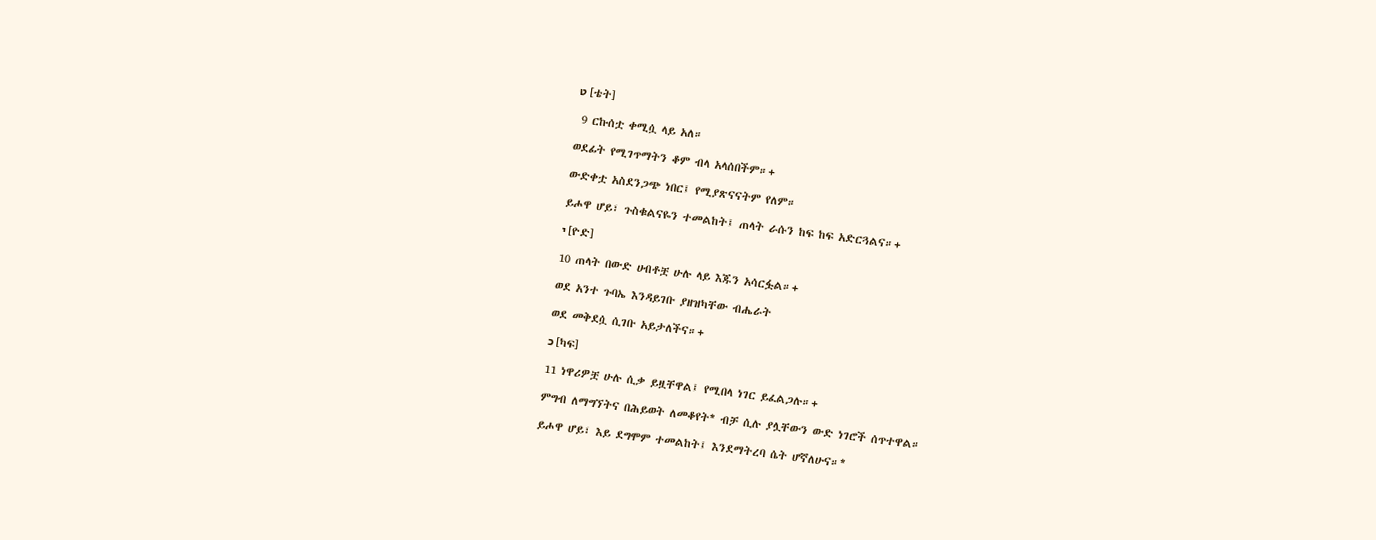ט [ቴት]

 9 ርኩሰቷ ቀሚሷ ላይ አለ።

ወደፊት የሚገጥማትን ቆም ብላ አላሰበችም።+

ውድቀቷ አስደንጋጭ ነበር፤ የሚያጽናናትም የለም።

ይሖዋ ሆይ፣ ጉስቁልናዬን ተመልከት፤ ጠላት ራሱን ከፍ ከፍ አድርጓልና።+

י [ዮድ]

10 ጠላት በውድ ሀብቶቿ ሁሉ ላይ እጁን አሳርፏል።+

ወደ አንተ ጉባኤ እንዳይገቡ ያዘዝካቸው ብሔራት

ወደ መቅደሷ ሲገቡ አይታለችና።+

כ [ካፍ]

11 ነዋሪዎቿ ሁሉ ሲቃ ይዟቸዋል፤ የሚበላ ነገር ይፈልጋሉ።+

ምግብ ለማግኘትና በሕይወት ለመቆየት* ብቻ ሲሉ ያሏቸውን ውድ ነገሮች ሰጥተዋል።

ይሖዋ ሆይ፣ እይ ደግሞም ተመልከት፤ እንደማትረባ ሴት ሆኛለሁና።*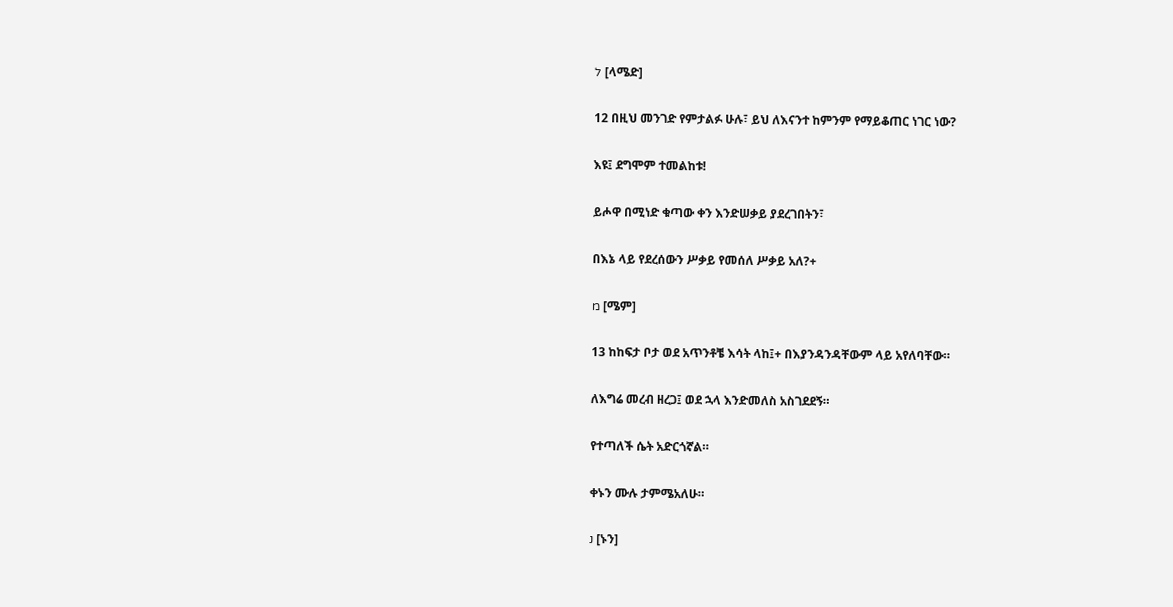ל [ላሜድ]

12 በዚህ መንገድ የምታልፉ ሁሉ፣ ይህ ለእናንተ ከምንም የማይቆጠር ነገር ነው?

እዩ፤ ደግሞም ተመልከቱ!

ይሖዋ በሚነድ ቁጣው ቀን እንድሠቃይ ያደረገበትን፣

በእኔ ላይ የደረሰውን ሥቃይ የመሰለ ሥቃይ አለ?+

מ [ሜም]

13 ከከፍታ ቦታ ወደ አጥንቶቼ እሳት ላከ፤+ በእያንዳንዳቸውም ላይ አየለባቸው።

ለእግሬ መረብ ዘረጋ፤ ወደ ኋላ እንድመለስ አስገደደኝ።

የተጣለች ሴት አድርጎኛል።

ቀኑን ሙሉ ታምሜአለሁ።

נ [ኑን]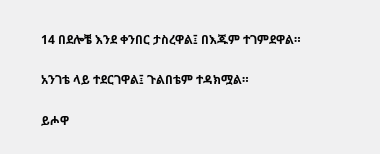14 በደሎቼ እንደ ቀንበር ታስረዋል፤ በእጁም ተገምደዋል።

አንገቴ ላይ ተደርገዋል፤ ጉልበቴም ተዳክሟል።

ይሖዋ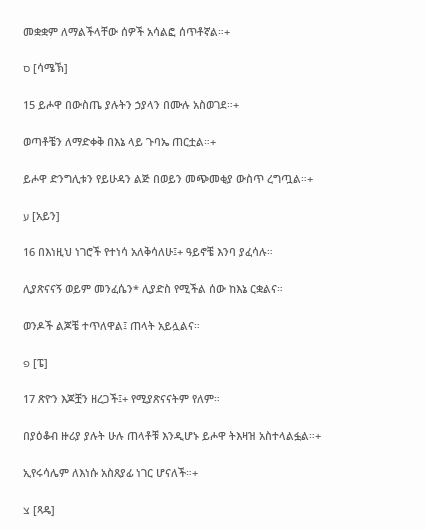መቋቋም ለማልችላቸው ሰዎች አሳልፎ ሰጥቶኛል።+

ס [ሳሜኽ]

15 ይሖዋ በውስጤ ያሉትን ኃያላን በሙሉ አስወገደ።+

ወጣቶቼን ለማድቀቅ በእኔ ላይ ጉባኤ ጠርቷል።+

ይሖዋ ድንግሊቱን የይሁዳን ልጅ በወይን መጭመቂያ ውስጥ ረግጧል።+

ע [አይን]

16 በእነዚህ ነገሮች የተነሳ አለቅሳለሁ፤+ ዓይኖቼ እንባ ያፈሳሉ።

ሊያጽናናኝ ወይም መንፈሴን* ሊያድስ የሚችል ሰው ከእኔ ርቋልና።

ወንዶች ልጆቼ ተጥለዋል፤ ጠላት አይሏልና።

פ [ፔ]

17 ጽዮን እጆቿን ዘረጋች፤+ የሚያጽናናትም የለም።

በያዕቆብ ዙሪያ ያሉት ሁሉ ጠላቶቹ እንዲሆኑ ይሖዋ ትእዛዝ አስተላልፏል።+

ኢየሩሳሌም ለእነሱ አስጸያፊ ነገር ሆናለች።+

צ [ጻዴ]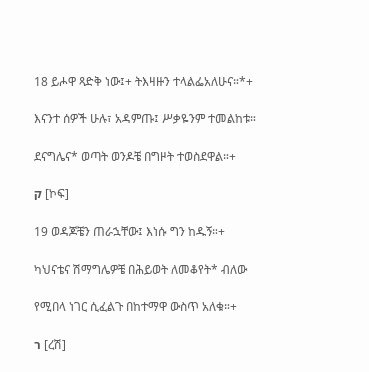18 ይሖዋ ጻድቅ ነው፤+ ትእዛዙን ተላልፌአለሁና።*+

እናንተ ሰዎች ሁሉ፣ አዳምጡ፤ ሥቃዬንም ተመልከቱ።

ደናግሌና* ወጣት ወንዶቼ በግዞት ተወስደዋል።+

ק [ኮፍ]

19 ወዳጆቼን ጠራኋቸው፤ እነሱ ግን ከዱኝ።+

ካህናቴና ሽማግሌዎቼ በሕይወት ለመቆየት* ብለው

የሚበላ ነገር ሲፈልጉ በከተማዋ ውስጥ አለቁ።+

ר [ረሽ]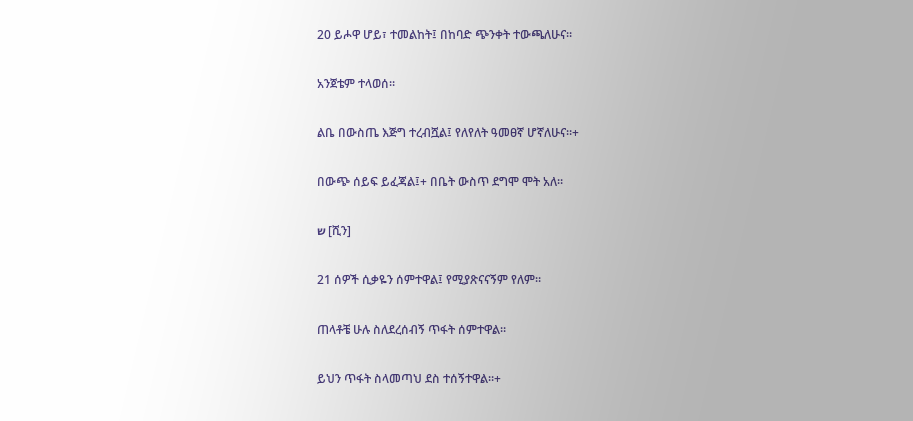20 ይሖዋ ሆይ፣ ተመልከት፤ በከባድ ጭንቀት ተውጫለሁና።

አንጀቴም ተላወሰ።

ልቤ በውስጤ እጅግ ተረብሿል፤ የለየለት ዓመፀኛ ሆኛለሁና።+

በውጭ ሰይፍ ይፈጃል፤+ በቤት ውስጥ ደግሞ ሞት አለ።

ש [ሺን]

21 ሰዎች ሲቃዬን ሰምተዋል፤ የሚያጽናናኝም የለም።

ጠላቶቼ ሁሉ ስለደረሰብኝ ጥፋት ሰምተዋል።

ይህን ጥፋት ስላመጣህ ደስ ተሰኝተዋል።+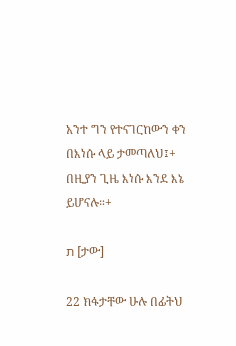አንተ ግን የተናገርከውን ቀን በእነሱ ላይ ታመጣለህ፤+ በዚያን ጊዜ እነሱ እንደ እኔ ይሆናሉ።+

ת [ታው]

22 ክፋታቸው ሁሉ በፊትህ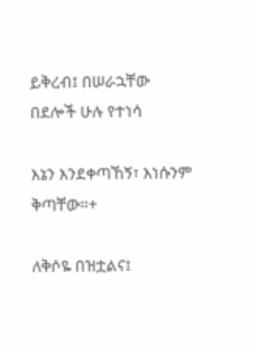ይቅረብ፤ በሠራኋቸው በደሎች ሁሉ የተነሳ

እኔን እንደቀጣኸኝ፣ እነሱንም ቅጣቸው።+

ለቅሶዬ በዝቷልና፤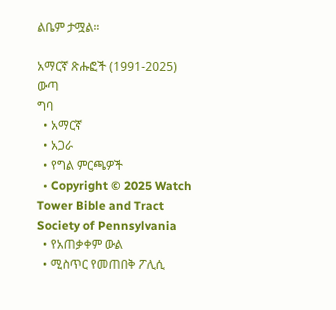ልቤም ታሟል።

አማርኛ ጽሑፎች (1991-2025)
ውጣ
ግባ
  • አማርኛ
  • አጋራ
  • የግል ምርጫዎች
  • Copyright © 2025 Watch Tower Bible and Tract Society of Pennsylvania
  • የአጠቃቀም ውል
  • ሚስጥር የመጠበቅ ፖሊሲ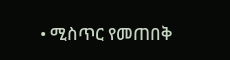• ሚስጥር የመጠበቅ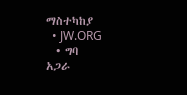ማስተካከያ
  • JW.ORG
  • ግባ
አጋራ